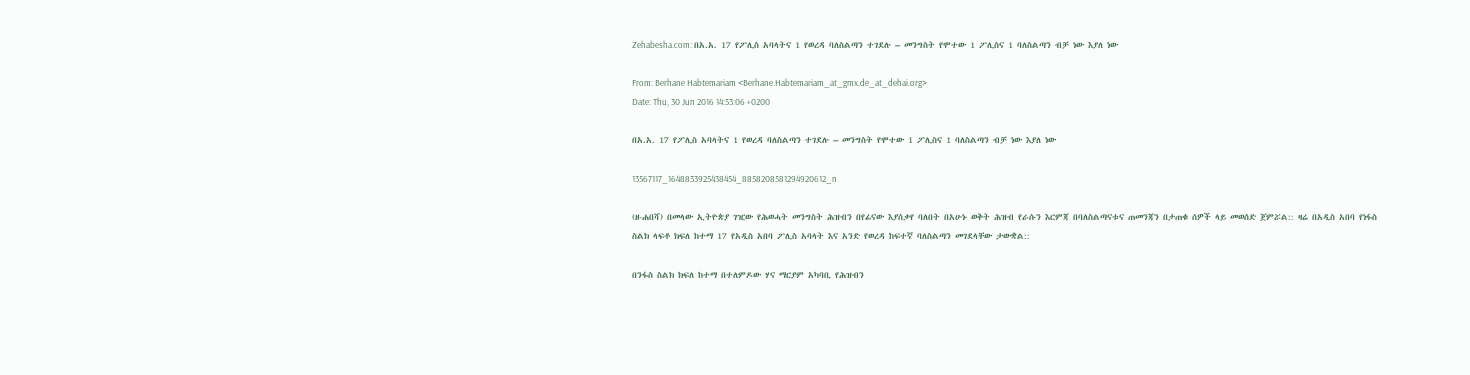Zehabesha.com: በአ.አ. 17 የፖሊስ አባላትና 1 የወረዳ ባለስልጣን ተገደሉ – መንግስት የሞተው 1 ፖሊስና 1 ባለስልጣን ብቻ ነው እያለ ነው

From: Berhane Habtemariam <Berhane.Habtemariam_at_gmx.de_at_dehai.org>
Date: Thu, 30 Jun 2016 14:53:06 +0200

በአ.አ. 17 የፖሊስ አባላትና 1 የወረዳ ባለስልጣን ተገደሉ – መንግስት የሞተው 1 ፖሊስና 1 ባለስልጣን ብቻ ነው እያለ ነው

13567117_1648833925438454_8858208581294920612_n

(ዘ-ሐበሻ) በመላው ኢትዮጵያ ገዢው የሕወሓት መንግስት ሕዝብን በየፊናው እያሰቃየ ባለበት በአሁኑ ወቅት ሕዝብ የራሱን እርምጃ በባለስልጣናቱና ጠመንጃን በታጠቁ ሰዎች ላይ መወሰድ ጀምሯል:: ዛሬ በአዲስ አበባ የነፋስ ስልክ ላፍቶ ክፍለ ከተማ 17 የአዲስ አበባ ፖሊስ አባላት እና አንድ የወረዳ ከፍተኛ ባለስልጣን መገደላቸው ታውቋል::

በንፋስ ስልክ ክፍለ ከተማ በተለምዶው ሃና ማርያም አካባቢ የሕዝብን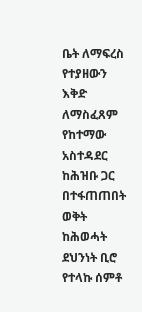ቤት ለማፍረስ የተያዘውን እቅድ ለማስፈጸም የከተማው አስተዳደር ከሕዝቡ ጋር በተፋጠጠበት ወቅት ከሕወሓት ደህንነት ቢሮ የተላኩ ሰምቶ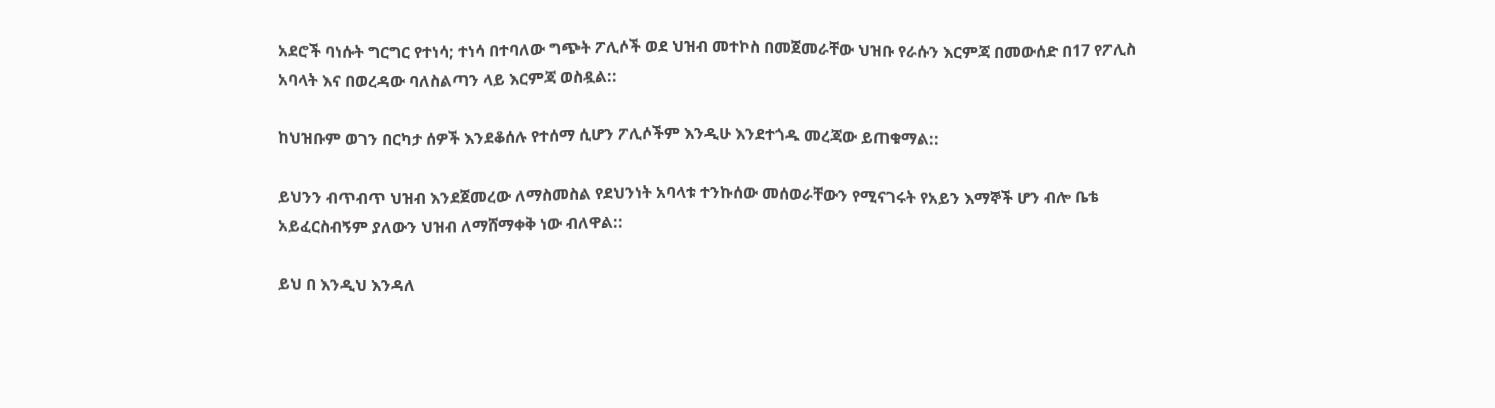አደሮች ባነሱት ግርግር የተነሳ; ተነሳ በተባለው ግጭት ፖሊሶች ወደ ህዝብ መተኮስ በመጀመራቸው ህዝቡ የራሱን እርምጃ በመውሰድ በ17 የፖሊስ አባላት እና በወረዳው ባለስልጣን ላይ እርምጃ ወስዷል::

ከህዝቡም ወገን በርካታ ሰዎች እንደቆሰሉ የተሰማ ሲሆን ፖሊሶችም እንዲሁ እንደተጎዱ መረጃው ይጠቁማል::

ይህንን ብጥብጥ ህዝብ እንደጀመረው ለማስመስል የደህንነት አባላቱ ተንኩሰው መሰወራቸውን የሚናገሩት የአይን እማኞች ሆን ብሎ ቤቴ አይፈርስብኝም ያለውን ህዝብ ለማሸማቀቅ ነው ብለዋል::

ይህ በ እንዲህ እንዳለ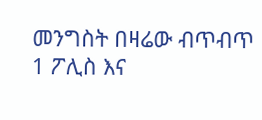መንግስት በዛሬው ብጥብጥ 1 ፖሊስ እና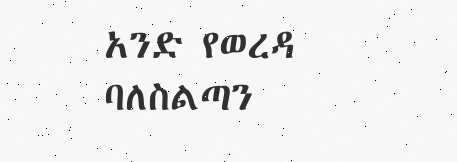አንድ የወረዳ ባለስልጣን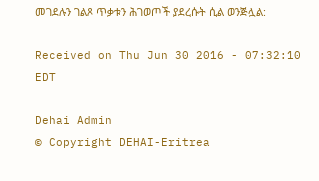መገደሉን ገልጾ ጥቃቱን ሕገወጦች ያደረሱት ሲል ወንጅሏል:

Received on Thu Jun 30 2016 - 07:32:10 EDT

Dehai Admin
© Copyright DEHAI-Eritrea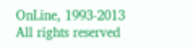OnLine, 1993-2013
All rights reserved